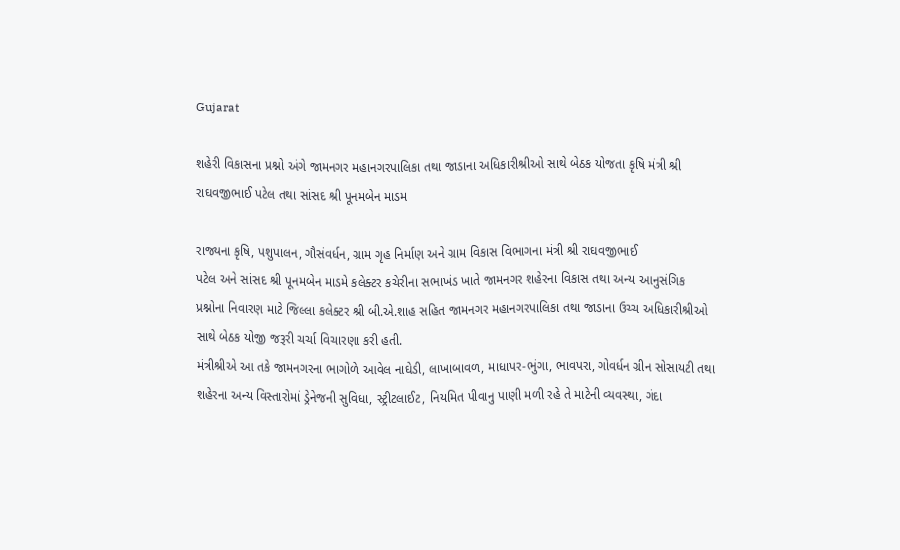Gujarat

શહેરી વિકાસના પ્રશ્નો અંગે જામનગર મહાનગરપાલિકા તથા જાડાના અધિકારીશ્રીઓ સાથે બેઠક યોજતા કૃષિ મંત્રી શ્રી રાઘવજીભાઈ પટેલ તથા સાંસદ શ્રી પૂનમબેન માડમ

રાજ્યના કૃષિ, પશુપાલન, ગૌસંવર્ધન, ગ્રામ ગૃહ નિર્માણ અને ગ્રામ વિકાસ વિભાગના મંત્રી શ્રી રાઘવજીભાઈ
પટેલ અને સાંસદ શ્રી પૂનમબેન માડમે કલેક્ટર કચેરીના સભાખંડ ખાતે જામનગર શહેરના વિકાસ તથા અન્ય આનુસંગિક
પ્રશ્નોના નિવારણ માટે જિલ્લા કલેક્ટર શ્રી બી.એ.શાહ સહિત જામનગર મહાનગરપાલિકા તથા જાડાના ઉચ્ચ અધિકારીશ્રીઓ
સાથે બેઠક યોજી જરૂરી ચર્ચા વિચારણા કરી હતી.
મંત્રીશ્રીએ આ તકે જામનગરના ભાગોળે આવેલ નાઘેડી, લાખાબાવળ, માધાપર-ભુંગા, ભાવપરા, ગોવર્ધન ગ્રીન સોસાયટી તથા
શહેરના અન્ય વિસ્તારોમાં ડ્રેનેજની સુવિધા, સ્ટ્રીટલાઈટ, નિયમિત પીવાનુ પાણી મળી રહે તે માટેની વ્યવસ્થા, ગંદા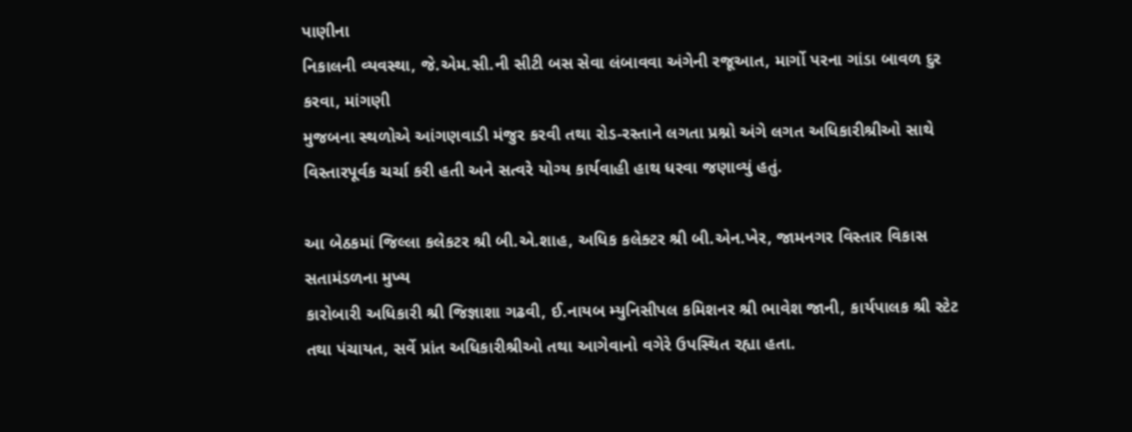પાણીના
નિકાલની વ્યવસ્થા, જે.એમ.સી.ની સીટી બસ સેવા લંબાવવા અંગેની રજૂઆત, માર્ગો પરના ગાંડા બાવળ દુર કરવા, માંગણી
મુજબના સ્થળોએ આંગણવાડી મંજુર કરવી તથા રોડ-રસ્તાને લગતા પ્રશ્નો અંગે લગત અધિકારીશ્રીઓ સાથે વિસ્તારપૂર્વક ચર્ચા કરી હતી અને સત્વરે યોગ્ય કાર્યવાહી હાથ ધરવા જણાવ્યું હતું.

આ બેઠકમાં જિલ્લા કલેકટર શ્રી બી.એ.શાહ, અધિક કલેક્ટર શ્રી બી.એન.ખેર, જામનગર વિસ્તાર વિકાસ સતામંડળના મુખ્ય
કારોબારી અધિકારી શ્રી જિજ્ઞાશા ગઢવી, ઈ.નાયબ મ્યુનિસીપલ કમિશનર શ્રી ભાવેશ જાની, કાર્યપાલક શ્રી સ્ટેટ તથા પંચાયત, સર્વે પ્રાંત અધિકારીશ્રીઓ તથા આગેવાનો વગેરે ઉપસ્થિત રહ્યા હતા.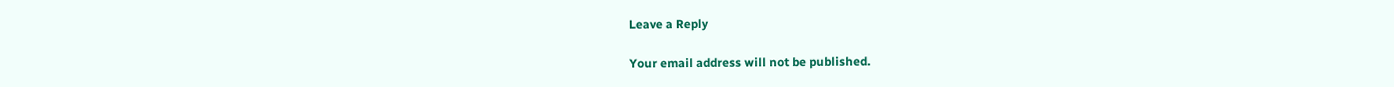Leave a Reply

Your email address will not be published.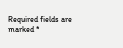Required fields are marked *